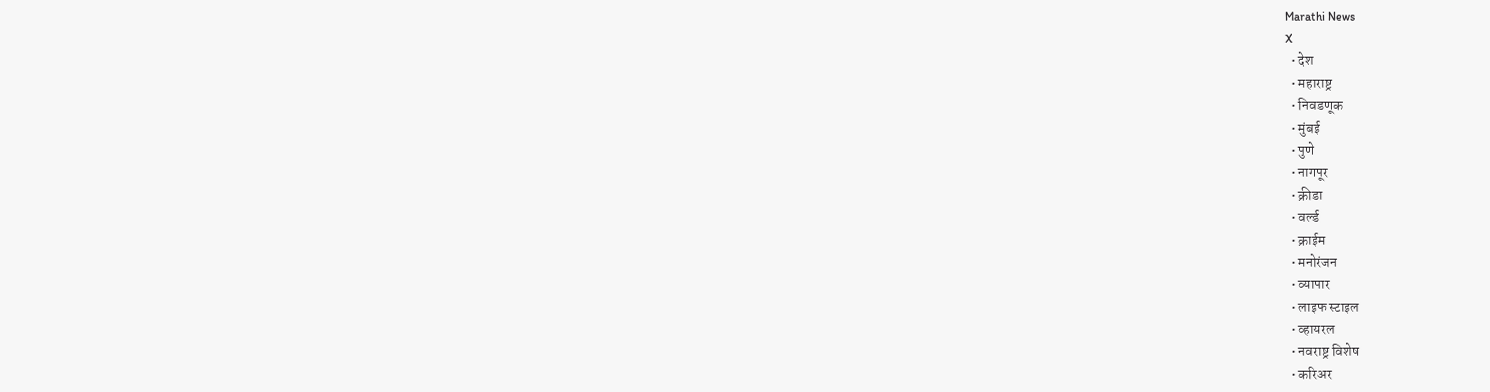Marathi News
X
  • देश
  • महाराष्ट्र
  • निवडणूक
  • मुंबई
  • पुणे
  • नागपूर
  • क्रीडा
  • वर्ल्ड
  • क्राईम
  • मनोरंजन
  • व्यापार
  • लाइफ स्टाइल
  • व्हायरल
  • नवराष्ट्र विशेष
  • करिअर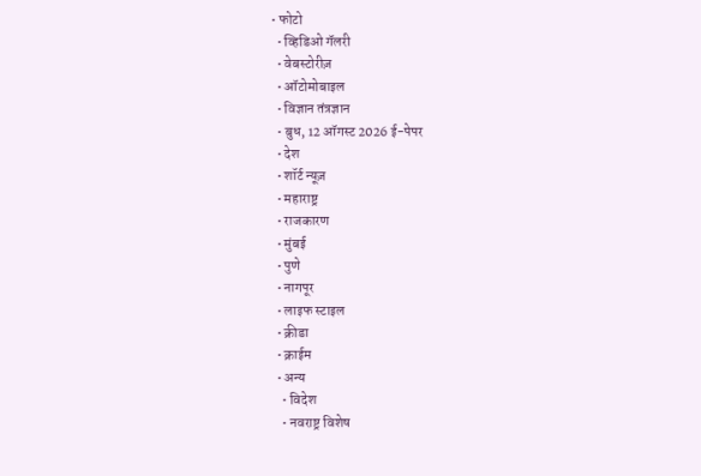• फोटो
  • व्हिडिओ गॅलरी
  • वेबस्टोरीज़
  • ऑटोमोबाइल
  • विज्ञान तंत्रज्ञान
  • बुध, 12 ऑगस्ट 2026 ई-पेपर
  • देश
  • शॉर्ट न्यूज़
  • महाराष्ट्र
  • राजकारण
  • मुंबई
  • पुणे
  • नागपूर
  • लाइफ स्टाइल
  • क्रीडा
  • क्राईम
  • अन्य
    • विदेश
    • नवराष्ट्र विशेष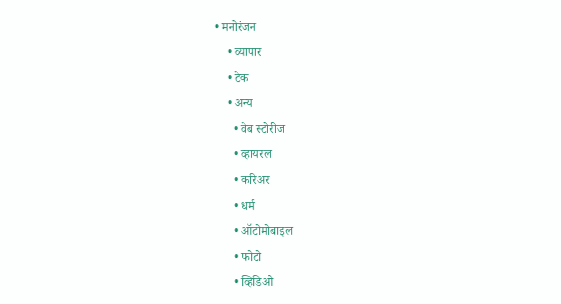• मनोरंजन
    • व्यापार
    • टेक
    • अन्य
      • वेब स्टोरीज
      • व्हायरल
      • करिअर
      • धर्म
      • ऑटोमोबाइल
      • फोटो
      • व्हिडिओ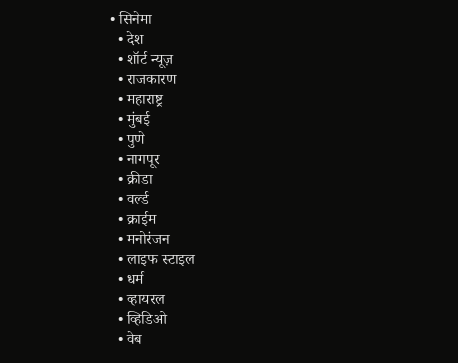• सिनेमा
  • देश
  • शॉर्ट न्यूज़
  • राजकारण
  • महाराष्ट्र
  • मुंबई
  • पुणे
  • नागपूर
  • क्रीडा
  • वर्ल्ड
  • क्राईम
  • मनोरंजन
  • लाइफ स्टाइल
  • धर्म
  • व्हायरल
  • व्हिडिओ
  • वेब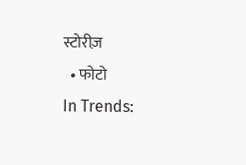स्टोरीज़
  • फोटो
In Trends: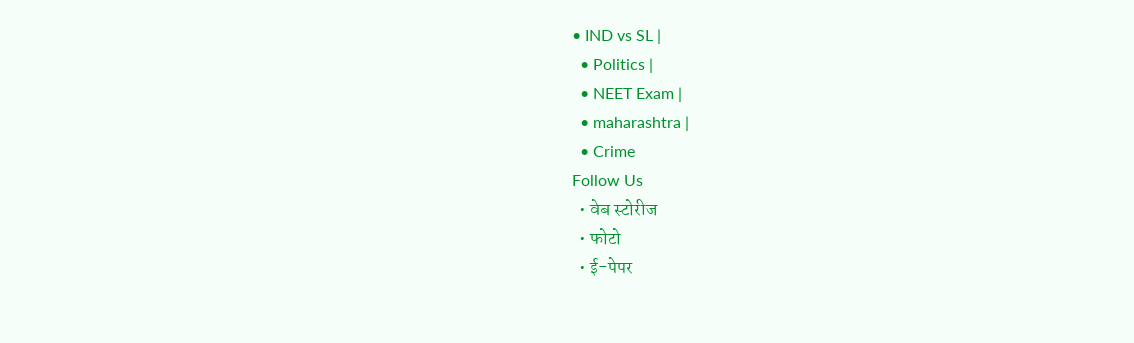• IND vs SL |
  • Politics |
  • NEET Exam |
  • maharashtra |
  • Crime
Follow Us
  • वेब स्टोरीज
  • फोटो
  • ई-पेपर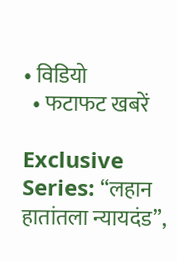• विडियो
  • फटाफट खबरें

Exclusive Series: “लहान हातांतला न्यायदंड”,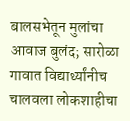बालसभेतून मुलांचा आवाज बुलंद; सारोळा गावात विद्यार्थ्यांनीच चालवला लोकशाहीचा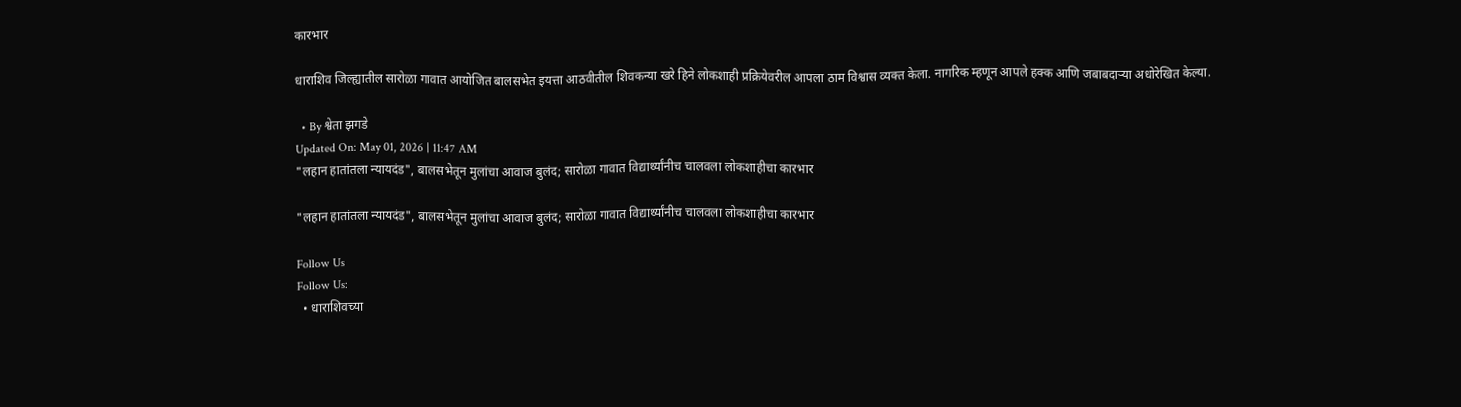कारभार

धाराशिव जिल्ह्यातील सारोळा गावात आयोजित बालसभेत इयत्ता आठवीतील शिवकन्या खरे हिने लोकशाही प्रक्रियेवरील आपला ठाम विश्वास व्यक्त केला. नागरिक म्हणून आपले हक्क आणि जबाबदाऱ्या अधोरेखित केल्या.

  • By श्वेता झगडे
Updated On: May 01, 2026 | 11:47 AM
"लहान हातांतला न्यायदंड", बालसभेतून मुलांचा आवाज बुलंद; सारोळा गावात विद्यार्थ्यांनीच चालवला लोकशाहीचा कारभार

"लहान हातांतला न्यायदंड", बालसभेतून मुलांचा आवाज बुलंद; सारोळा गावात विद्यार्थ्यांनीच चालवला लोकशाहीचा कारभार

Follow Us
Follow Us:
  • धाराशिवच्या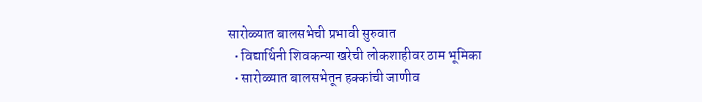सारोळ्यात बालसभेची प्रभावी सुरुवात
  • विद्यार्थिनी शिवकन्या खरेची लोकशाहीवर ठाम भूमिका
  • सारोळ्यात बालसभेतून हक्कांची जाणीव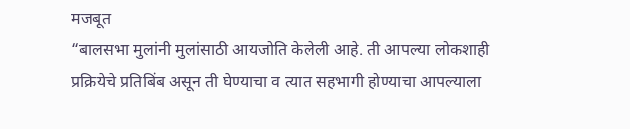मजबूत
“बालसभा मुलांनी मुलांसाठी आयजोति केलेली आहे. ती आपल्या लोकशाही प्रक्रियेचे प्रतिबिंब असून ती घेण्याचा व त्यात सहभागी होण्याचा आपल्याला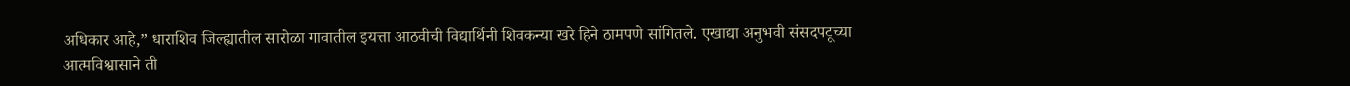अधिकार आहे,” धाराशिव जिल्ह्यातील सारोळा गावातील इयत्ता आठवीची विद्यार्थिनी शिवकन्या खरे हिने ठामपणे सांगितले. एखाद्या अनुभवी संसदपटूच्या आत्मविश्वासाने ती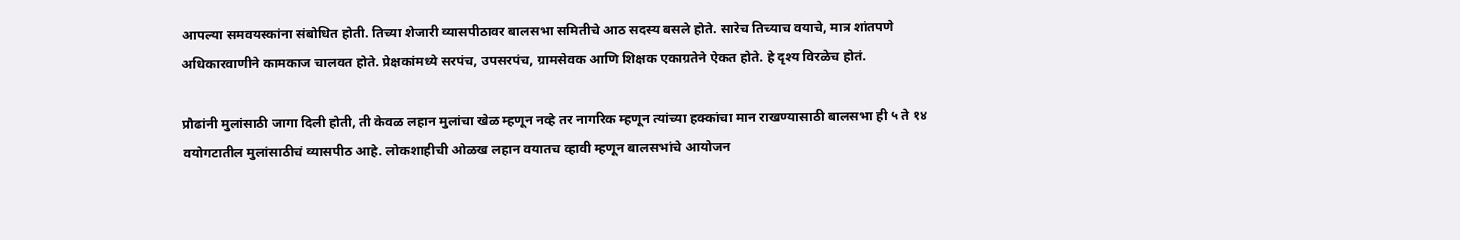आपल्या समवयस्कांना संबोधित होती. तिच्या शेजारी व्यासपीठावर बालसभा समितीचे आठ सदस्य बसले होते. सारेच तिच्याच वयाचे, मात्र शांतपणे अधिकारवाणीने कामकाज चालवत होते. प्रेक्षकांमध्ये सरपंच, उपसरपंच, ग्रामसेवक आणि शिक्षक एकाग्रतेने ऐकत होते. हे दृश्य विरळेच होतं.

प्रौढांनी मुलांसाठी जागा दिली होती, ती केवळ लहान मुलांचा खेळ म्हणून नव्हे तर नागरिक म्हणून त्यांच्या हक्कांचा मान राखण्यासाठी बालसभा ही ५ ते १४ वयोगटातील मुलांसाठीचं व्यासपीठ आहे. लोकशाहीची ओळख लहान वयातच व्हावी म्हणून बालसभांचे आयोजन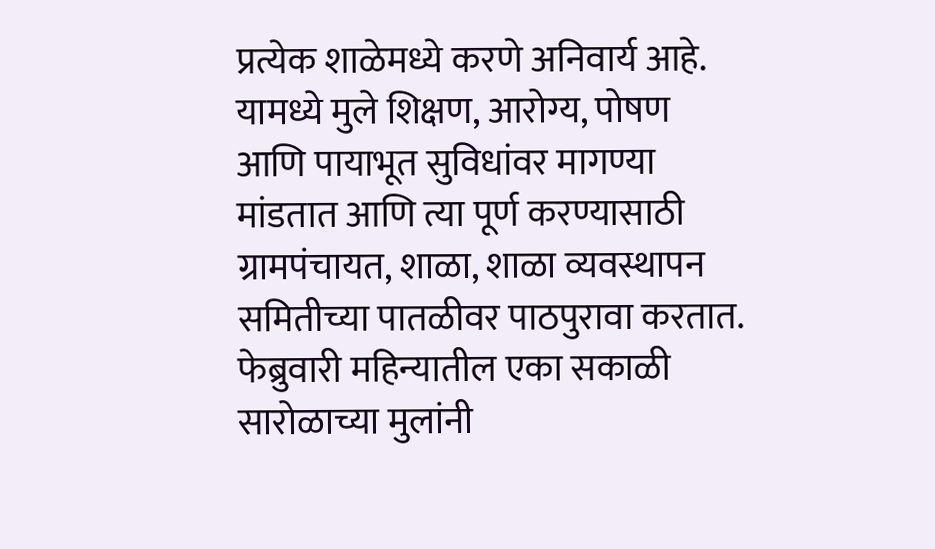प्रत्येक शाळेमध्ये करणे अनिवार्य आहे. यामध्ये मुले शिक्षण, आरोग्य, पोषण आणि पायाभूत सुविधांवर मागण्या मांडतात आणि त्या पूर्ण करण्यासाठी ग्रामपंचायत, शाळा, शाळा व्यवस्थापन समितीच्या पातळीवर पाठपुरावा करतात. फेब्रुवारी महिन्यातील एका सकाळी सारोळाच्या मुलांनी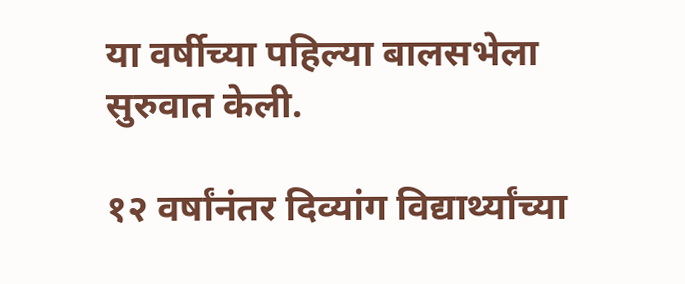या वर्षीच्या पहिल्या बालसभेला सुरुवात केली.

१२ वर्षांनंतर दिव्यांग विद्यार्थ्यांच्या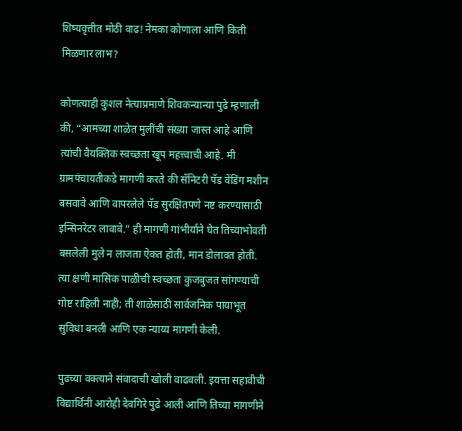शिष्यवृत्तीत मोठी वाढ! नेमका कोणाला आणि किती मिळणार लाभ?

कोणत्याही कुशल नेत्याप्रमाणे शिवकन्यान्या पुढे म्हणाली की, “आमच्या शाळेत मुलींची संख्या जास्त आहे आणि त्यांची वैयक्तिक स्वच्छता खूप महत्त्वाची आहे. मी ग्रामपंचायतीकडे मागणी करते की सॅनिटरी पॅड वेंडिंग मशीन बसवावे आणि वापरलेले पॅड सुरक्षितपणे नष्ट करण्यासाठी इन्सिनरेटर लावावे.” ही मागणी गांभीर्याने घेत तिच्याभोवती बसलेली मुले न लाजता ऐकत होती, मान डोलावत होती. त्या क्षणी मासिक पाळीची स्वच्छता कुजबुजत सांगण्याची गोष्ट राहिली नाही; ती शाळेसाठी सार्वजनिक पायाभूत सुविधा बनली आणि एक न्याय्य मागणी केली.

पुढच्या वक्त्याने संवादाची खोली वाढवली. इयत्ता सहावीची विद्यार्थिनी आरोही देवगिरे पुढे आली आणि तिच्या मागणीने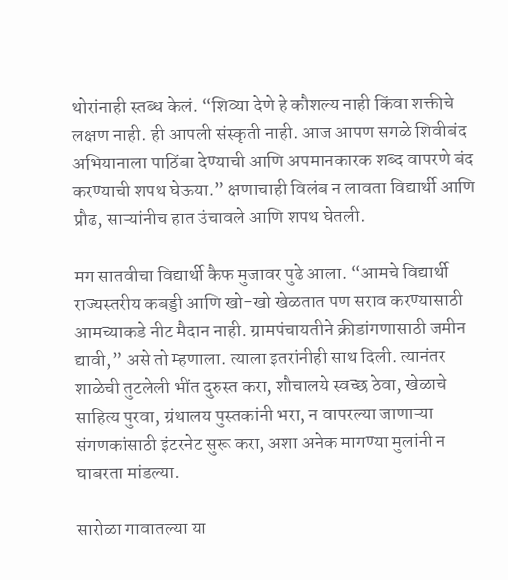थोरांनाही स्तब्ध केलं. “शिव्या देणे हे कौशल्य नाही किंवा शक्तीचे लक्षण नाही. ही आपली संस्कृती नाही. आज आपण सगळे शिवीबंद अभियानाला पाठिंबा देण्याची आणि अपमानकारक शब्द वापरणे बंद करण्याची शपथ घेऊया.” क्षणाचाही विलंब न लावता विद्यार्थी आणि प्रौढ, साऱ्यांनीच हात उंचावले आणि शपथ घेतली.

मग सातवीचा विद्यार्थी कैफ मुजावर पुढे आला. “आमचे विद्यार्थी राज्यस्तरीय कबड्डी आणि खो-खो खेळतात पण सराव करण्यासाठी आमच्याकडे नीट मैदान नाही. ग्रामपंचायतीने क्रीडांगणासाठी जमीन द्यावी,” असे तो म्हणाला. त्याला इतरांनीही साथ दिली. त्यानंतर शाळेची तुटलेली भींत दुरुस्त करा, शौचालये स्वच्छ ठेवा, खेळाचे साहित्य पुरवा, ग्रंथालय पुस्तकांनी भरा, न वापरल्या जाणाऱ्या संगणकांसाठी इंटरनेट सुरू करा, अशा अनेक मागण्या मुलांनी न घाबरता मांडल्या.

सारोळा गावातल्या या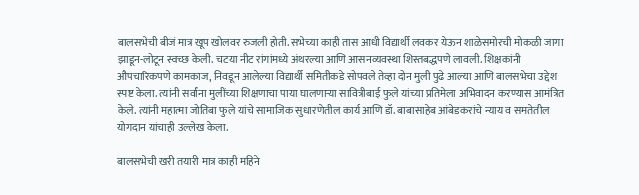बालसभेची बीजं मात्र खूप खोलवर रुजली होती. सभेच्या काही तास आधी विद्यार्थी लवकर येऊन शाळेसमोरची मोकळी जागा झाडून-लोटून स्वच्छ केली. चटया नीट रांगांमध्ये अंथरल्या आणि आसनव्यवस्था शिस्तबद्धपणे लावली. शिक्षकांनी औपचारिकपणे कामकाज, निवडून आलेल्या विद्यार्थी समितीकडे सोपवले तेव्हा दोन मुली पुढे आल्या आणि बालसभेचा उद्देश स्पष्ट केला. त्यांनी सर्वांना मुलींच्या शिक्षणाचा पाया घालणाऱ्या सावित्रीबाई फुले यांच्या प्रतिमेला अभिवादन करण्यास आमंत्रित केले. त्यांनी महात्मा जोतिबा फुले यांचे सामाजिक सुधारणेतील कार्य आणि डॉ. बाबासाहेब आंबेडकरांचे न्याय व समतेतील योगदान यांचाही उल्लेख केला.

बालसभेची खरी तयारी मात्र काही महिने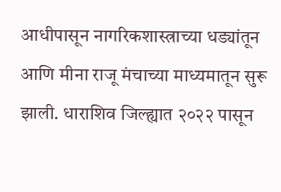आधीपासून नागरिकशास्त्राच्या धड्यांतून आणि मीना राजू मंचाच्या माध्यमातून सुरू झाली. धाराशिव जिल्ह्यात २०२२ पासून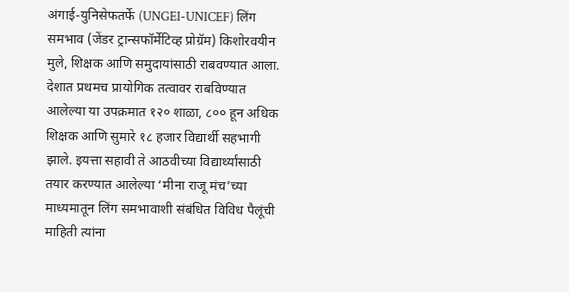अंगाई-युनिसेफतर्फे (UNGEI-UNICEF) लिंग समभाव (जेंडर ट्रान्सफॉर्मेटिव्ह प्रोग्रॅम) किशोरवयीन मुले, शिक्षक आणि समुदायांसाठी राबवण्यात आला. देशात प्रथमच प्रायोगिक तत्वावर राबविण्यात आलेल्या या उपक्रमात १२० शाळा, ८०० हून अधिक शिक्षक आणि सुमारे १८ हजार विद्यार्थी सहभागी झाले. इयत्ता सहावी ते आठवीच्या विद्यार्थ्यांसाठी तयार करण्यात आलेल्या ‘मीना राजू मंच’च्या माध्यमातून लिंग समभावाशी संबंधित विविध पैलूंची माहिती त्यांना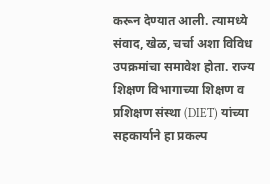करून देण्यात आली. त्यामध्ये संवाद, खेळ, चर्चा अशा विविध उपक्रमांचा समावेश होता. राज्य शिक्षण विभागाच्या शिक्षण व प्रशिक्षण संस्था (DIET) यांच्या सहकार्याने हा प्रकल्प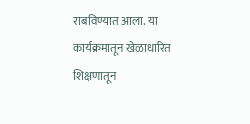राबविण्यात आला. या कार्यक्रमातून खेळाधारित शिक्षणातून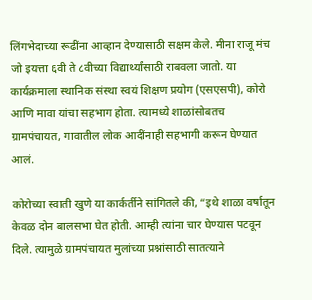लिंगभेदाच्या रूढींना आव्हान देण्यासाठी सक्षम केले. मीना राजू मंच जो इयत्ता ६वी ते ८वीच्या विद्यार्थ्यांसाठी राबवला जातो. या कार्यक्रमाला स्थानिक संस्था स्वयं शिक्षण प्रयोग (एसएसपी), कोरो आणि मावा यांचा सहभाग होता. त्यामध्ये शाळांसोबतच ग्रामपंचायत, गावातील लोक आदींनाही सहभागी करून घेण्यात आलं.

कोरोच्या स्वाती खुणे या कार्कर्तीने सांगितले की, “इथे शाळा वर्षातून केवळ दोन बालसभा घेत होती. आम्ही त्यांना चार घेण्यास पटवून दिले. त्यामुळे ग्रामपंचायत मुलांच्या प्रश्नांसाठी सातत्याने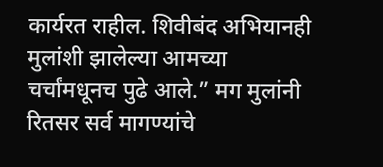कार्यरत राहील. शिवीबंद अभियानही मुलांशी झालेल्या आमच्या चर्चांमधूनच पुढे आले.” मग मुलांनी रितसर सर्व मागण्यांचे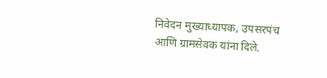निवेदन मुख्याध्यापक, उपसरपंच आणि ग्रामसेवक यांना दिले.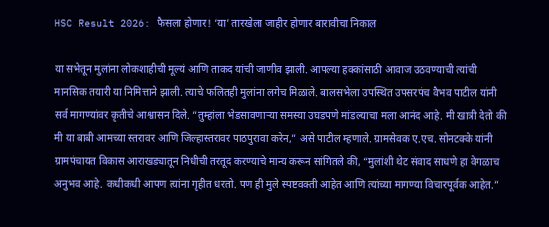HSC Result 2026: फैसला होणार! ‘या’ तारखेला जाहीर होणार बारावीचा निकाल

या सभेतून मुलांना लोकशाहीची मूल्यं आणि ताकद यांची जाणीव झाली. आपल्या हक्कांसाठी आवाज उठवण्याची त्यांची मानसिक तयारी या निमित्ताने झाली. त्याचे फलितही मुलांना लगेच मिळाले. बालसभेला उपस्थित उपसरपंच वैभव पाटील यांनी सर्व मागण्यांवर कृतीचे आश्वासन दिले. “तुम्हांला भेडसावणाऱ्या समस्या उघडपणे मांडल्याचा मला आनंद आहे. मी खात्री देतो की मी या बाबी आमच्या स्तरावर आणि जिल्हास्तरावर पाठपुरावा करेन,” असे पाटील म्हणाले. ग्रामसेवक ए.एच. सोनटक्के यांनी ग्रामपंचायत विकास आराखड्यातून निधीची तरतूद करण्याचे मान्य करून सांगितले की, “मुलांशी थेट संवाद साधणे हा वेगळाच अनुभव आहे. कधीकधी आपण त्यांना गृहीत धरतो. पण ही मुले स्पष्टवक्ती आहेत आणि त्यांच्या मागण्या विचारपूर्वक आहेत.”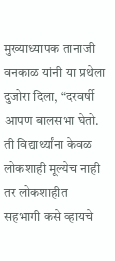मुख्याध्यापक तानाजी वनकाळ यांनी या प्रथेला दुजोरा दिला, “दरवर्षी आपण बालसभा घेतो. ती विद्यार्थ्यांना केवळ लोकशाही मूल्येच नाही तर लोकशाहीत सहभागी कसे व्हायचे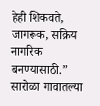हेही शिकवते, जागरूक, सक्रिय नागरिक बनण्यासाठी.” सारोळा गावातल्या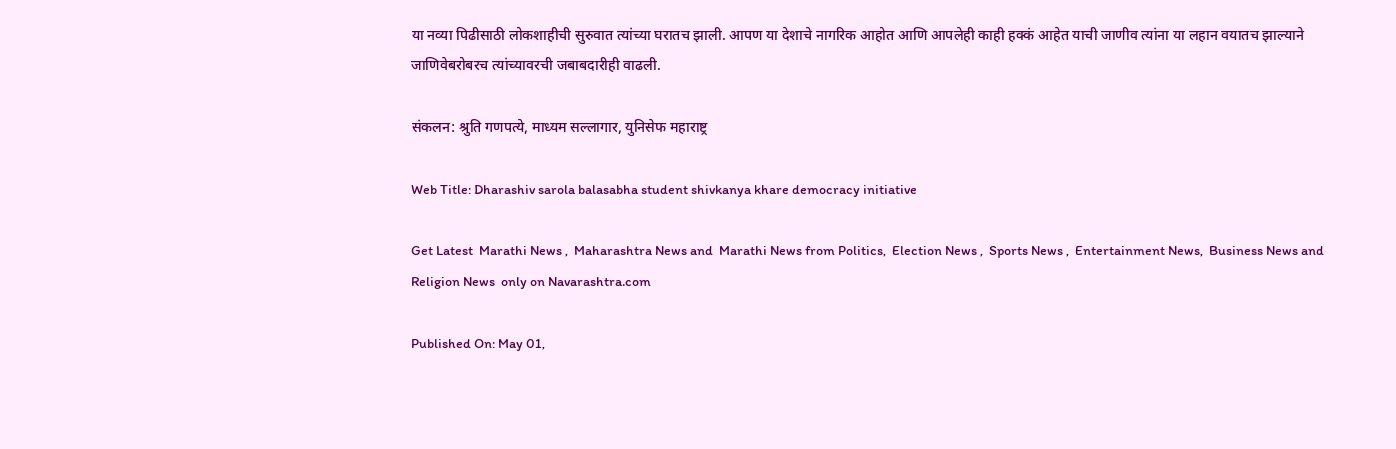या नव्या पिढीसाठी लोकशाहीची सुरुवात त्यांच्या घरातच झाली. आपण या देशाचे नागरिक आहोत आणि आपलेही काही हक्कं आहेत याची जाणीव त्यांना या लहान वयातच झाल्याने जाणिवेबरोबरच त्यांच्यावरची जबाबदारीही वाढली.

संकलन: श्रुति गणपत्ये, माध्यम सल्लागार, युनिसेफ महाराष्ट्र

Web Title: Dharashiv sarola balasabha student shivkanya khare democracy initiative

Get Latest  Marathi News ,  Maharashtra News and  Marathi News from Politics,  Election News ,  Sports News ,  Entertainment News,  Business News and   Religion News  only on Navarashtra.com

Published On: May 01,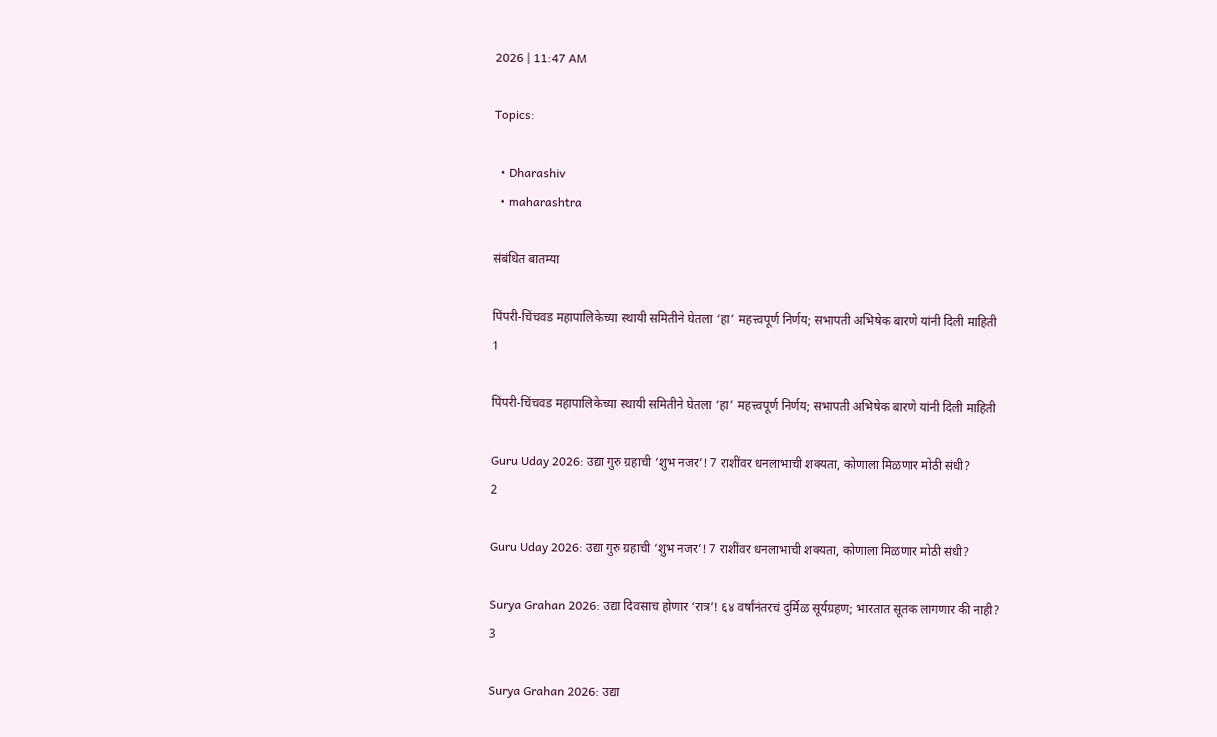2026 | 11:47 AM

Topics:

  • Dharashiv
  • maharashtra

संबंधित बातम्या

पिंपरी-चिंचवड महापालिकेच्या स्थायी समितीने घेतला ‘हा’ महत्त्वपूर्ण निर्णय; सभापती अभिषेक बारणे यांनी दिली माहिती
1

पिंपरी-चिंचवड महापालिकेच्या स्थायी समितीने घेतला ‘हा’ महत्त्वपूर्ण निर्णय; सभापती अभिषेक बारणे यांनी दिली माहिती

Guru Uday 2026: उद्या गुरु ग्रहाची ‘शुभ नजर’! 7 राशींवर धनलाभाची शक्यता, कोणाला मिळणार मोठी संधी?
2

Guru Uday 2026: उद्या गुरु ग्रहाची ‘शुभ नजर’! 7 राशींवर धनलाभाची शक्यता, कोणाला मिळणार मोठी संधी?

Surya Grahan 2026: उद्या दिवसाच होणार ‘रात्र’! ६४ वर्षांनंतरचं दुर्मिळ सूर्यग्रहण; भारतात सूतक लागणार की नाही?
3

Surya Grahan 2026: उद्या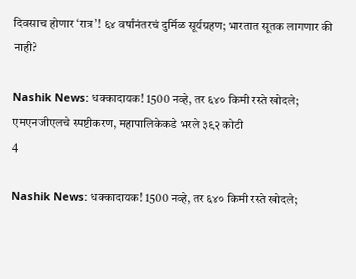दिवसाच होणार ‘रात्र’! ६४ वर्षांनंतरचं दुर्मिळ सूर्यग्रहण; भारतात सूतक लागणार की नाही?

Nashik News: धक्कादायक! 1500 नव्हे, तर ६४० किमी रस्ते खोदले; एमएनजीएलचे स्पष्टीकरण, महापालिकेकडे भरले ३९२ कोटी
4

Nashik News: धक्कादायक! 1500 नव्हे, तर ६४० किमी रस्ते खोदले;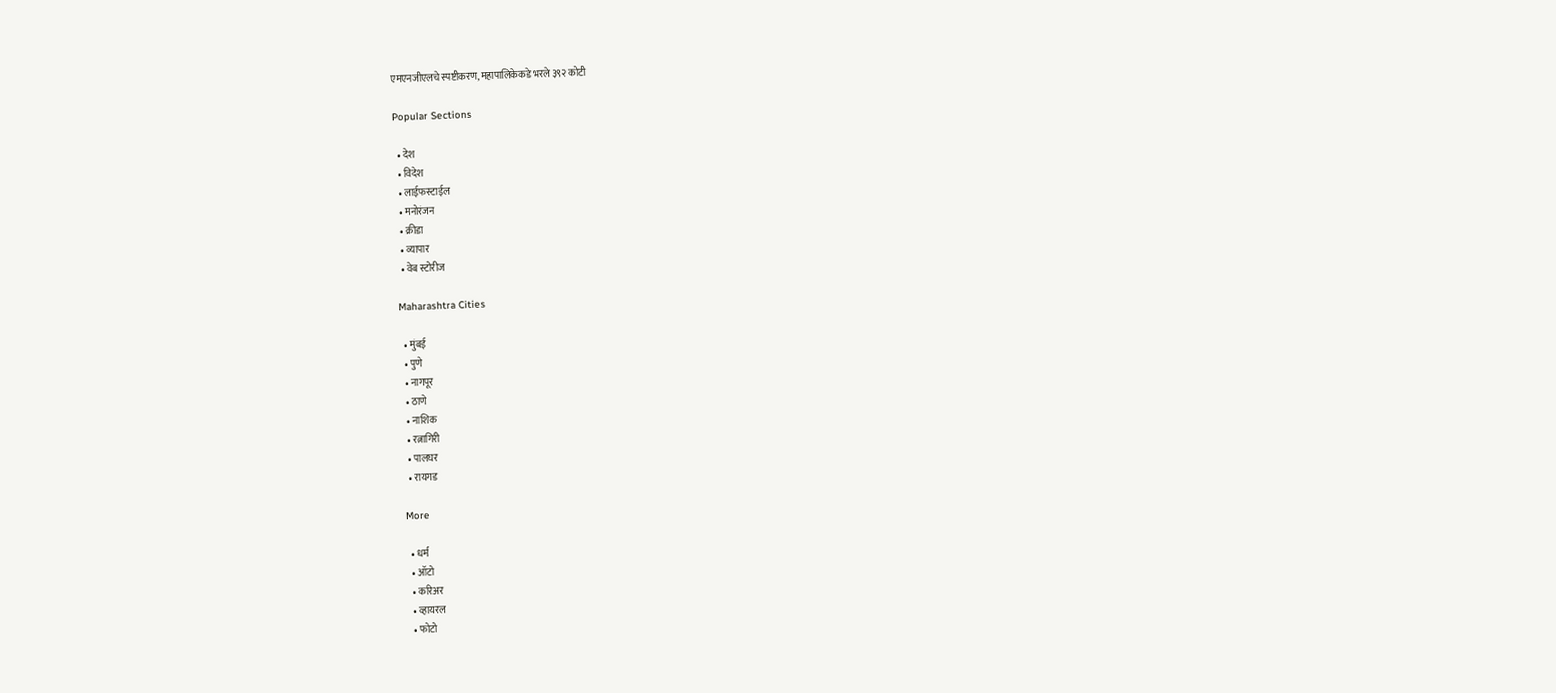एमएनजीएलचे स्पष्टीकरण, महापालिकेकडे भरले ३९२ कोटी

Popular Sections

  • देश
  • विदेश
  • लाईफस्टाईल
  • मनोरंजन
  • क्रीडा
  • व्यापार
  • वेब स्टोरीज

Maharashtra Cities

  • मुंबई
  • पुणे
  • नागपूर
  • ठाणे
  • नाशिक
  • रत्नागिरी
  • पालघर
  • रायगड

More

  • धर्म
  • ऑटो
  • करिअर
  • व्हायरल
  • फोटो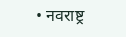• नवराष्ट्र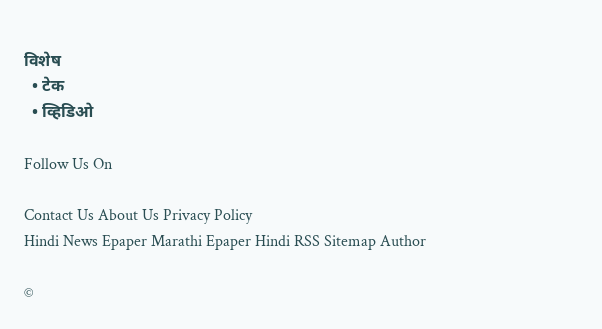विशेष
  • टेक
  • व्हिडिओ

Follow Us On

Contact Us About Us Privacy Policy
Hindi News Epaper Marathi Epaper Hindi RSS Sitemap Author

©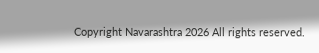Copyright Navarashtra 2026 All rights reserved.